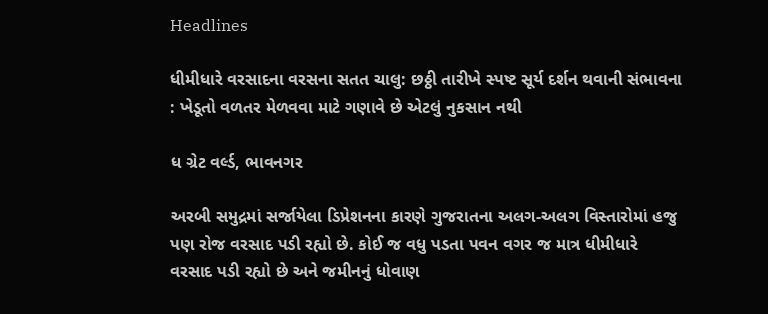Headlines

ધીમીધારે વરસાદના વરસના સતત ચાલુ: છઠ્ઠી તારીખે સ્પષ્ટ સૂર્ય દર્શન થવાની સંભાવના : ખેડૂતો વળતર મેળવવા માટે ગણાવે છે એટલું નુકસાન નથી

ધ ગ્રેટ વર્લ્ડ, ભાવનગર

અરબી સમુદ્રમાં સર્જાયેલા ડિપ્રેશનના કારણે ગુજરાતના અલગ-અલગ વિસ્તારોમાં હજુ પણ રોજ વરસાદ પડી રહ્યો છે. કોઈ જ વધુ પડતા પવન વગર જ માત્ર ધીમીધારે વરસાદ પડી રહ્યો છે અને જમીનનું ધોવાણ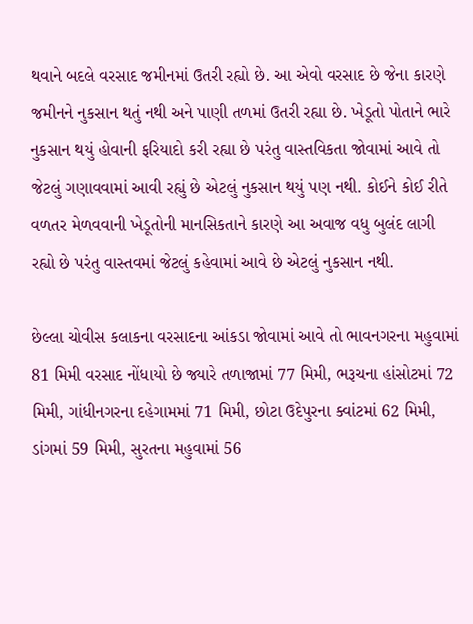થવાને બદલે વરસાદ જમીનમાં ઉતરી રહ્યો છે. આ એવો વરસાદ છે જેના કારણે જમીનને નુકસાન થતું નથી અને પાણી તળમાં ઉતરી રહ્યા છે. ખેડૂતો પોતાને ભારે નુકસાન થયું હોવાની ફરિયાદો કરી રહ્યા છે પરંતુ વાસ્તવિકતા જોવામાં આવે તો જેટલું ગણાવવામાં આવી રહ્યું છે એટલું નુકસાન થયું પણ નથી. કોઈને કોઈ રીતે વળતર મેળવવાની ખેડૂતોની માનસિકતાને કારણે આ અવાજ વધુ બુલંદ લાગી રહ્યો છે પરંતુ વાસ્તવમાં જેટલું કહેવામાં આવે છે એટલું નુકસાન નથી.

છેલ્લા ચોવીસ કલાકના વરસાદના આંકડા જોવામાં આવે તો ભાવનગરના મહુવામાં 81 મિમી વરસાદ નોંધાયો છે જ્યારે તળાજામાં 77 મિમી, ભરૂચના હાંસોટમાં 72 મિમી, ગાંધીનગરના દહેગામમાં 71 મિમી, છોટા ઉદેપુરના ક્વાંટમાં 62 મિમી, ડાંગમાં 59 મિમી, સુરતના મહુવામાં 56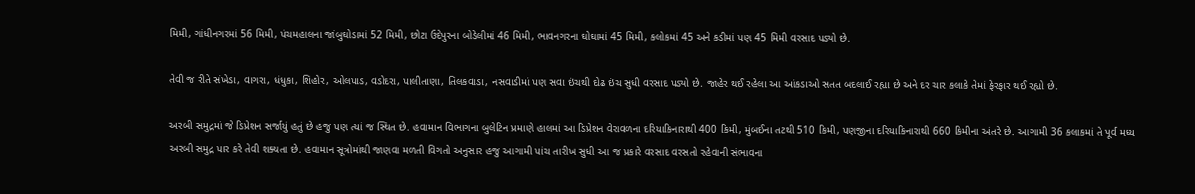મિમી, ગાંધીનગરમાં 56 મિમી, પંચમહાલના જાંબુઘોડામાં 52 મિમી, છોટા ઉદેપુરના બોડેલીમાં 46 મિમી, ભાવનગરના ઘોઘામાં 45 મિમી, કલોકમાં 45 અને કડીમાં પણ 45 મિમી વરસાદ પડ્યો છે.

તેવી જ રીતે સંખેડા, વાગરા, ધંધુકા, શિહોર, ઓલપાડ, વડોદરા, પાલીતાણા, તિલકવાડા, નસવાડીમાં પણ સવા ઇંચથી દોઢ ઇંચ સુધી વરસાદ પડ્યો છે. જાહેર થઈ રહેલા આ આંકડાઓ સતત બદલાઈ રહ્યા છે અને દર ચાર કલાકે તેમાં ફેરફાર થઈ રહ્યો છે.

અરબી સમુદ્રમાં જે ડિપ્રેશન સર્જાયું હતું છે હજુ પણ ત્યાં જ સ્થિત છે. હવામાન વિભાગના બુલેટિન પ્રમાણે હાલમાં આ ડિપ્રેશન વેરાવળના દરિયાકિનારાથી 400 કિમી, મુંબઈના તટથી 510 કિમી, પણજીના દરિયાકિનારાથી 660 કિમીના અંતરે છે. આગામી 36 કલાકમાં તે પૂર્વ મધ્ય અરબી સમુદ્ર પાર કરે તેવી શક્યતા છે. હવામાન સૂત્રોમાંથી જાણવા મળતી વિગતો અનુસાર હજુ આગામી પાંચ તારીખ સુધી આ જ પ્રકારે વરસાદ વરસતો રહેવાની સંભાવના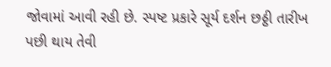જોવામાં આવી રહી છે. સ્પષ્ટ પ્રકારે સૂર્ય દર્શન છઠ્ઠી તારીખ પછી થાય તેવી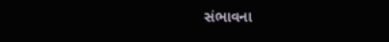સંભાવના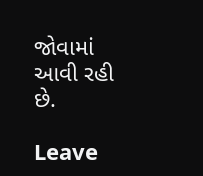જોવામાં આવી રહી છે.

Leave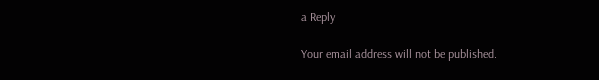a Reply

Your email address will not be published.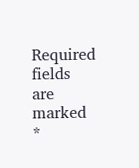Required fields are marked *